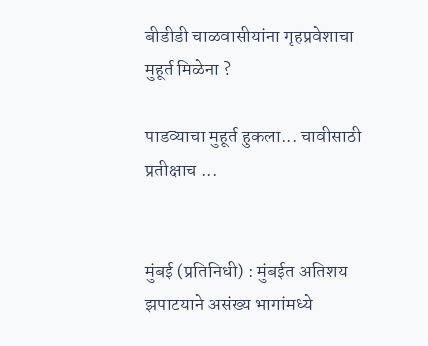बीडीडी चाळवासीयांना गृहप्रवेशाचा मुहूर्त मिळेना ?

पाडव्याचा मुहूर्त हुकला... चावीसाठी प्रतीक्षाच ...


मुंबई (प्रतिनिधी) : मुंबईत अतिशय झपाटयाने असंख्य भागांमध्ये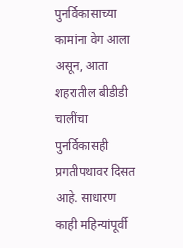पुनर्विकासाच्या कामांना वेग आला असून, आता शहरातील बीडीडी चालींचा पुनर्विकासही प्रगतीपथावर दिसत आहे. साधारण काही महिन्यांपूर्वी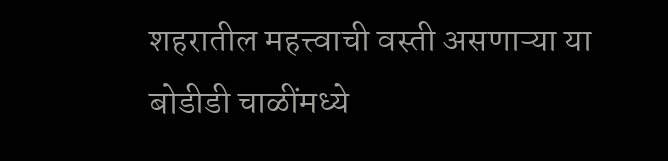शहरातील महत्त्वाची वस्ती असणाऱ्या या बोडीडी चाळींमध्ये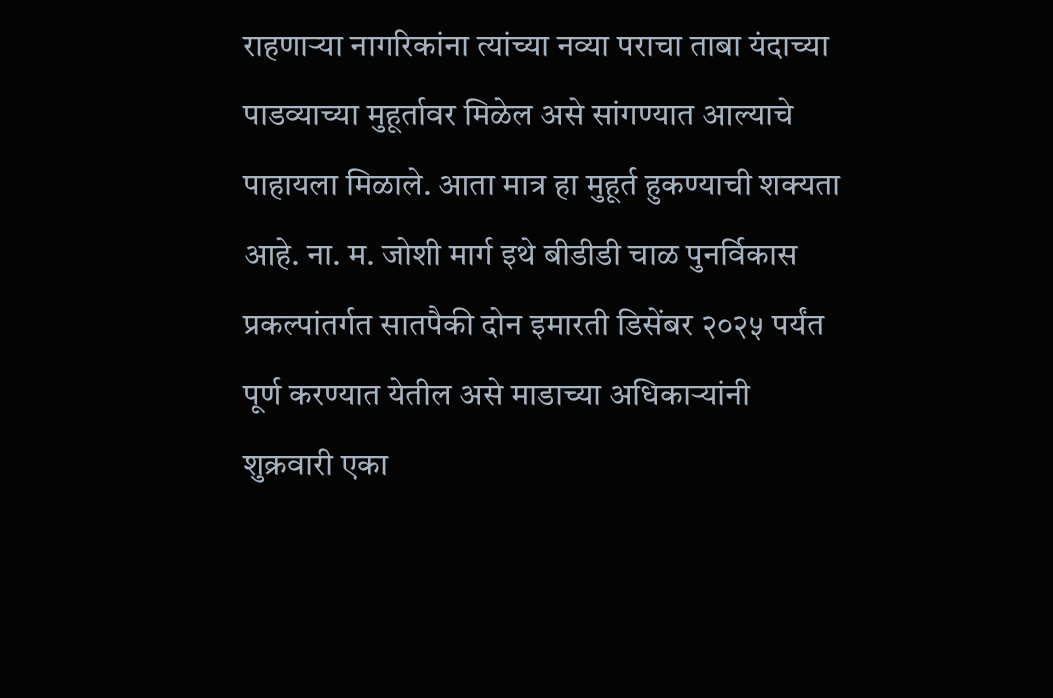राहणाऱ्या नागरिकांना त्यांच्या नव्या पराचा ताबा यंदाच्या पाडव्याच्या मुहूर्तावर मिळेल असे सांगण्यात आल्याचे पाहायला मिळाले. आता मात्र हा मुहूर्त हुकण्याची शक्यता आहे. ना. म. जोशी मार्ग इथे बीडीडी चाळ पुनर्विकास प्रकल्पांतर्गत सातपैकी दोन इमारती डिसेंबर २०२५ पर्यंत पूर्ण करण्यात येतील असे माडाच्या अधिकाऱ्यांनी शुक्रवारी एका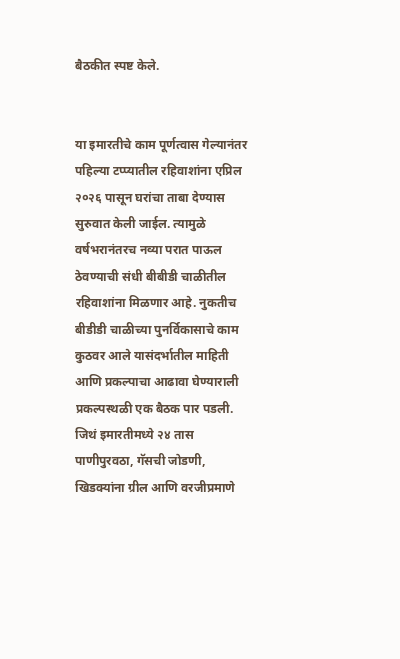बैठकीत स्पष्ट केले.


या इमारतीचे काम पूर्णत्वास गेल्यानंतर पहिल्या टप्प्यातील रहिवाशांना एप्रिल २०२६ पासून घरांचा ताबा देण्यास सुरुवात केली जाईल. त्यामुळे वर्षभरानंतरच नव्या परात पाऊल ठेवण्याची संधी बीबीडी चाळीतील रहिवाशांना मिळणार आहे. नुकतीच बीडीडी चाळीच्या पुनर्विकासाचे काम कुठवर आले यासंदर्भातील माहिती आणि प्रकल्पाचा आढावा घेण्याराली प्रकल्पस्थळी एक बैठक पार पडली. जिथं इमारतीमध्ये २४ तास पाणीपुरवठा, गॅसची जोडणी, खिडक्यांना ग्रील आणि वरजीप्रमाणे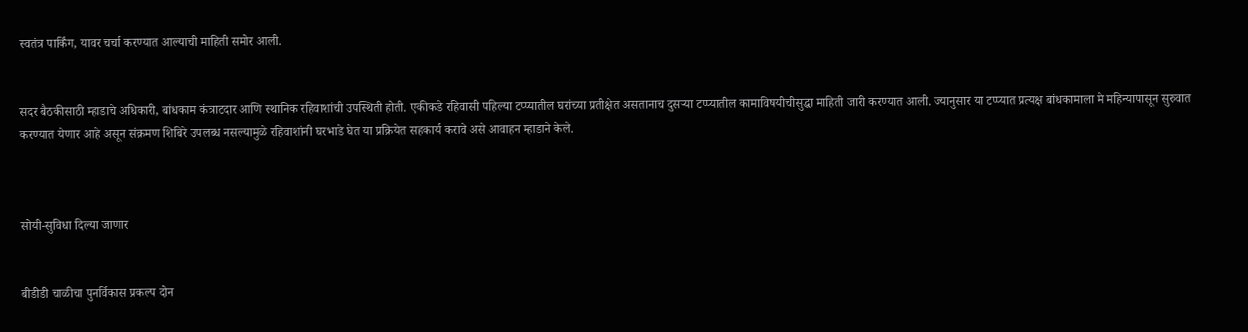स्वतंत्र पार्किंग, यावर चर्चा करण्यात आल्याची माहिती समोर आली.


सदर बैठकीसाठी म्हाडाचे अधिकारी, बांधकाम कंत्राटदार आणि स्थानिक रहिवाशांची उपस्थिती होती. एकीकडे रहिवासी पहिल्या टप्प्यातील घरांच्या प्रतीक्षेत असतानाच दुसऱ्या टप्प्यातील कामाविषयीचीसुद्धा माहिती जारी करण्यात आली. ज्यानुसार या टप्प्यात प्रत्यक्ष बांधकामाला मे महिन्यापासून सुरुवात करण्यात येणार आहे असून संक्रमण शिबिरे उपलब्ध नसल्यामुळे रहिवाशांनी घरभाडे घेत या प्रक्रियेत सहकार्य करावे असे आवाहन म्हाडाने केले.



सोयी-सुविधा दिल्या जाणार


बीडीडी चाळीचा पुनर्विकास प्रकल्प दोन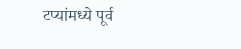टप्यांमध्ये पूर्व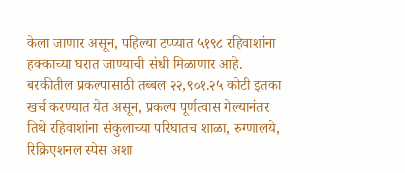केला जाणार असून, पहिल्या टप्प्यात ५१९८ रहिवाशांना हक्काच्या घरात जाण्याची संधी मिळाणार आहे. बरकीतील प्रकल्पासाठी तब्बल २२,९०१.२५ कोटी इतका खर्च करण्यात येत असून, प्रकल्प पूर्णत्वास गेल्यानंतर तिथे रहिवाशांना संकुलाच्या परिघातच शाळा, रुग्णालये, रिक्रिएशनल स्पेस अशा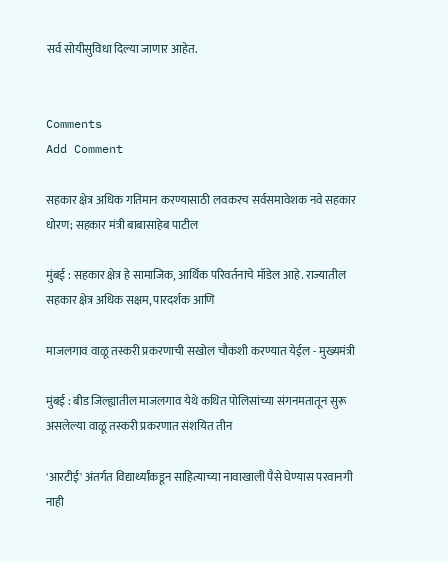सर्व सोयीसुविधा दिल्या जाणार आहेत.


Comments
Add Comment

सहकार क्षेत्र अधिक गतिमान करण्यासाठी लवकरच सर्वसमावेशक नवे सहकार धोरण; सहकार मंत्री बाबासाहेब पाटील

मुंबई : सहकार क्षेत्र हे सामाजिक, आर्थिक परिवर्तनाचे मॉडेल आहे. राज्यातील सहकार क्षेत्र अधिक सक्षम, पारदर्शक आणि

माजलगाव वाळू तस्करी प्रकरणाची सखोल चौकशी करण्यात येईल - मुख्यमंत्री

मुंबई : बीड जिल्ह्यातील माजलगाव येथे कथित पोलिसांच्या संगनमतातून सुरू असलेल्या वाळू तस्करी प्रकरणात संशयित तीन

'आरटीई' अंतर्गत विद्यार्थ्यांकडून साहित्याच्या नावाखाली पैसे घेण्यास परवानगी नाही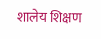शालेय शिक्षण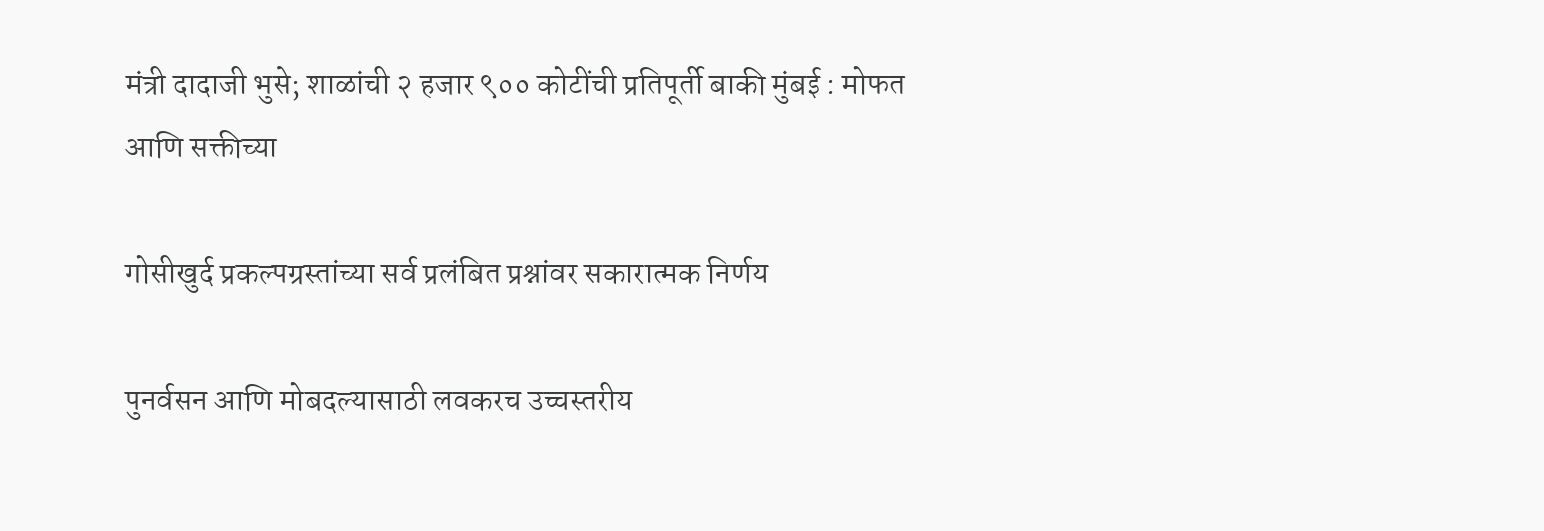मंत्री दादाजी भुसे; शाळांची २ हजार ९०० कोटींची प्रतिपूर्ती बाकी मुंबई : मोफत आणि सक्तीच्या

गोसीखुर्द प्रकल्पग्रस्तांच्या सर्व प्रलंबित प्रश्नांवर सकारात्मक निर्णय

पुनर्वसन आणि मोबदल्यासाठी लवकरच उच्चस्तरीय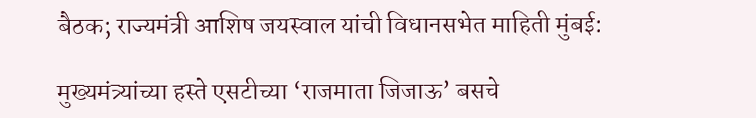बैठक; राज्यमंत्री आशिष जयस्वाल यांची विधानसभेत माहिती मुंबई:

मुख्यमंत्र्यांच्या हस्ते एसटीच्या ‘राजमाता जिजाऊ’ बसचे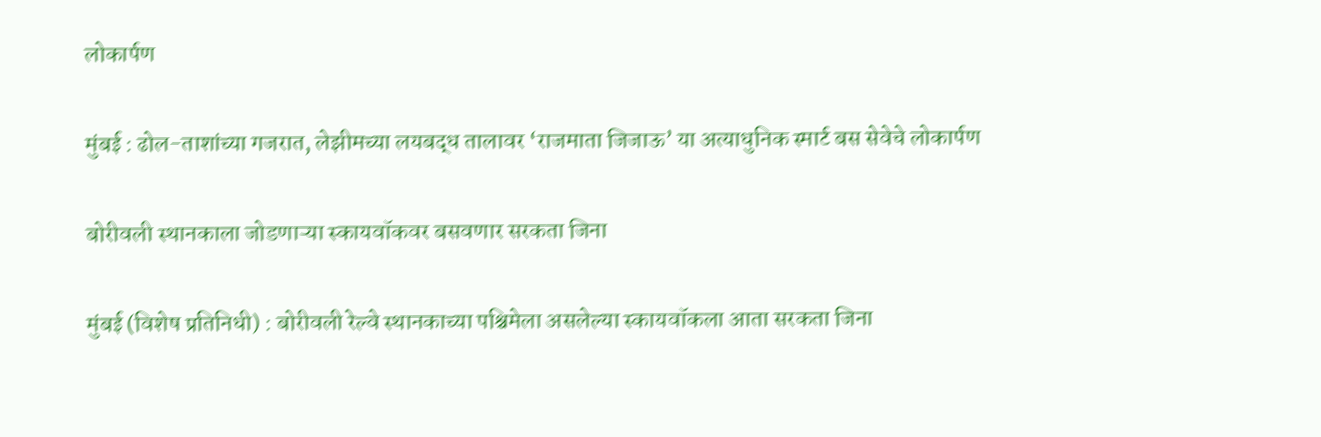लोकार्पण

मुंबई : ढोल-ताशांच्या गजरात, लेझीमच्या लयबद्ध तालावर ‘राजमाता जिजाऊ’ या अत्याधुनिक स्मार्ट बस सेवेचे लोकार्पण

बोरीवली स्थानकाला जोडणाऱ्या स्कायवॉकवर बसवणार सरकता जिना

मुंबई (विशेष प्रतिनिधी) : बोरीवली रेल्वे स्थानकाच्या पश्चिमेला असलेल्या स्कायवॉकला आता सरकता जिना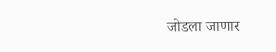जोडला जाणार